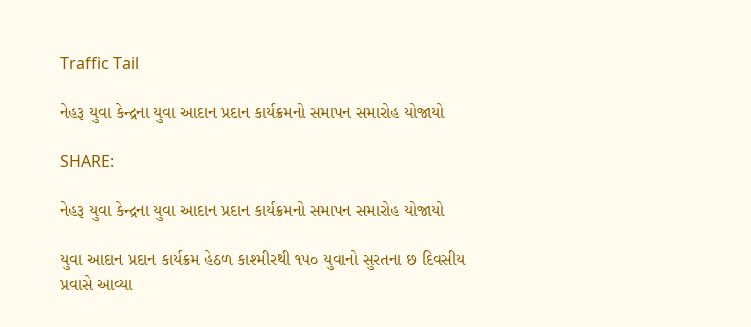Traffic Tail

નેહરૂ યુવા કેન્દ્રના યુવા આદાન પ્રદાન કાર્યક્રમનો સમાપન સમારોહ યોજાયો

SHARE:

નેહરૂ યુવા કેન્દ્રના યુવા આદાન પ્રદાન કાર્યક્રમનો સમાપન સમારોહ યોજાયો

યુવા આદાન પ્રદાન કાર્યક્રમ હેઠળ કાશ્મીરથી ૧૫૦ યુવાનો સુરતના છ દિવસીય પ્રવાસે આવ્યા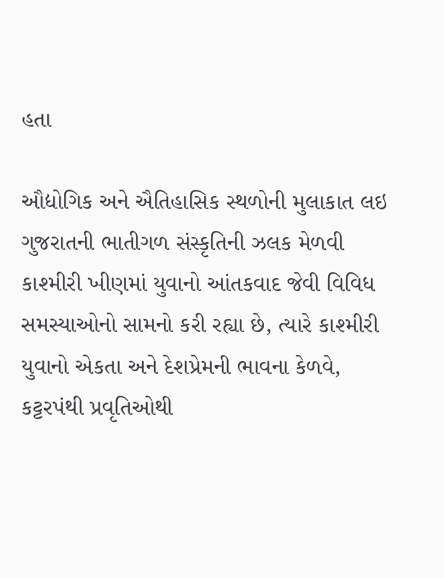હતા

ઔદ્યોગિક અને ઐતિહાસિક સ્થળોની મુલાકાત લઇ ગુજરાતની ભાતીગળ સંસ્કૃતિની ઝલક મેળવી
કાશ્મીરી ખીણમાં યુવાનો આંતકવાદ જેવી વિવિધ સમસ્યાઓનો સામનો કરી રહ્યા છે, ત્યારે કાશ્મીરી યુવાનો એકતા અને દેશપ્રેમની ભાવના કેળવે, કટ્ટરપંથી પ્રવૃતિઓથી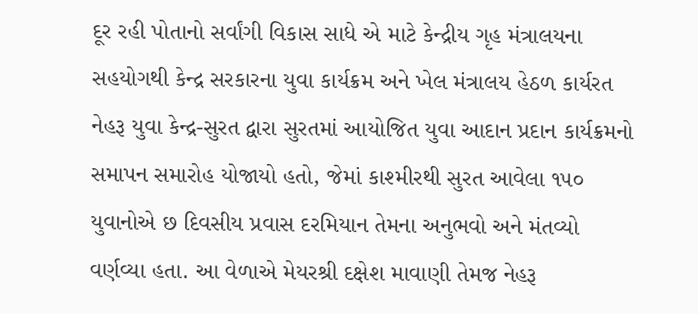દૂર રહી પોતાનો સર્વાંગી વિકાસ સાધે એ માટે કેન્દ્રીય ગૃહ મંત્રાલયના સહયોગથી કેન્દ્ર સરકારના યુવા કાર્યક્રમ અને ખેલ મંત્રાલય હેઠળ કાર્યરત નેહરૂ યુવા કેન્દ્ર-સુરત દ્વારા સુરતમાં આયોજિત યુવા આદાન પ્રદાન કાર્યક્રમનો સમાપન સમારોહ યોજાયો હતો, જેમાં કાશ્મીરથી સુરત આવેલા ૧૫૦ યુવાનોએ છ દિવસીય પ્રવાસ દરમિયાન તેમના અનુભવો અને મંતવ્યો વર્ણવ્યા હતા. આ વેળાએ મેયરશ્રી દક્ષેશ માવાણી તેમજ નેહરૂ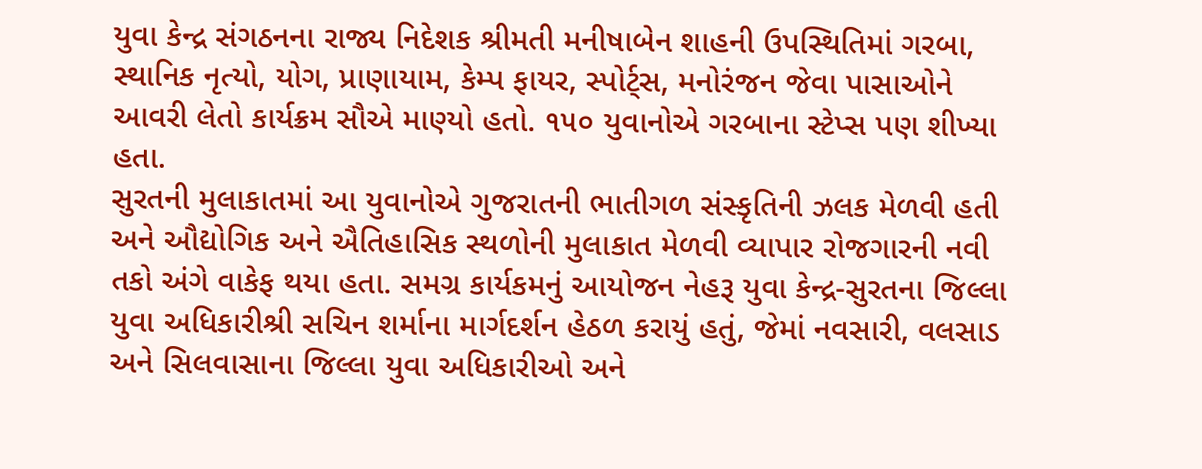યુવા કેન્દ્ર સંગઠનના રાજ્ય નિદેશક શ્રીમતી મનીષાબેન શાહની ઉપસ્થિતિમાં ગરબા, સ્થાનિક નૃત્યો, યોગ, પ્રાણાયામ, કેમ્પ ફાયર, સ્પોર્ટ્સ, મનોરંજન જેવા પાસાઓને આવરી લેતો કાર્યક્રમ સૌએ માણ્યો હતો. ૧૫૦ યુવાનોએ ગરબાના સ્ટેપ્સ પણ શીખ્યા હતા.
સુરતની મુલાકાતમાં આ યુવાનોએ ગુજરાતની ભાતીગળ સંસ્કૃતિની ઝલક મેળવી હતી અને ઔદ્યોગિક અને ઐતિહાસિક સ્થળોની મુલાકાત મેળવી વ્યાપાર રોજગારની નવી તકો અંગે વાકેફ થયા હતા. સમગ્ર કાર્યકમનું આયોજન નેહરૂ યુવા કેન્દ્ર-સુરતના જિલ્લા યુવા અધિકારીશ્રી સચિન શર્માના માર્ગદર્શન હેઠળ કરાયું હતું, જેમાં નવસારી, વલસાડ અને સિલવાસાના જિલ્લા યુવા અધિકારીઓ અને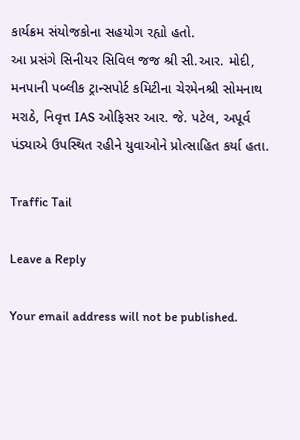કાર્યક્રમ સંયોજકોના સહયોગ રહ્યો હતો.
આ પ્રસંગે સિનીયર સિવિલ જજ શ્રી સી.આર. મોદી, મનપાની પબ્લીક ટ્રાન્સપોર્ટ કમિટીના ચેરમેનશ્રી સોમનાથ મરાઠે, નિવૃત્ત IAS ઓફિસર આર. જે. પટેલ, અપૂર્વ પંડ્યાએ ઉપસ્થિત રહીને યુવાઓને પ્રોત્સાહિત કર્યા હતા.

Traffic Tail

Leave a Reply

Your email address will not be published.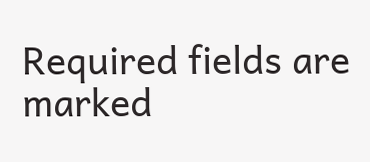Required fields are marked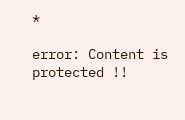*

error: Content is protected !!